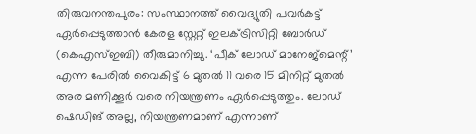തിരുവനന്തപുരം: സംസ്ഥാനത്ത് വൈദ്യുതി പവർകട്ട് ഏർപ്പെടുത്താൻ കേരള സ്റ്റേറ്റ് ഇലക്ട്രിസിറ്റി ബോർഡ് (കെഎസ്ഇബി) തീരുമാനിച്ചു. ‘പീക് ലോഡ് മാനേജ്‌മെന്റ്’ എന്ന പേരിൽ വൈകിട്ട് 6 മുതൽ 11 വരെ 15 മിനിറ്റ് മുതൽ അര മണിക്കൂർ വരെ നിയന്ത്രണം ഏർപ്പെടുത്തും. ലോഡ് ഷെഡിങ് അല്ല, നിയന്ത്രണമാണ് എന്നാണ്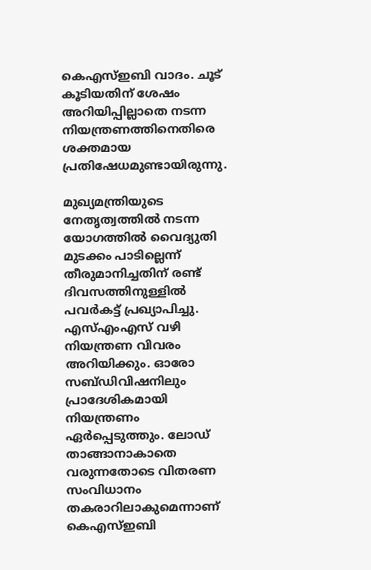കെഎസ്ഇബി വാദം. ചൂട് കൂടിയതിന് ശേഷം അറിയിപ്പില്ലാതെ നടന്ന നിയന്ത്രണത്തിനെതിരെ ശക്തമായ പ്രതിഷേധമുണ്ടായിരുന്നു.

മുഖ്യമന്ത്രിയുടെ നേതൃത്വത്തിൽ നടന്ന യോഗത്തിൽ വൈദ്യുതി മുടക്കം പാടില്ലെന്ന് തീരുമാനിച്ചതിന് രണ്ട് ദിവസത്തിനുള്ളിൽ പവർകട്ട് പ്രഖ്യാപിച്ചു. എസ്എംഎസ് വഴി നിയന്ത്രണ വിവരം അറിയിക്കും. ഓരോ സബ്ഡിവിഷനിലും പ്രാദേശികമായി നിയന്ത്രണം ഏർപ്പെടുത്തും. ലോഡ് താങ്ങാനാകാതെ വരുന്നതോടെ വിതരണ സംവിധാനം തകരാറിലാകുമെന്നാണ് കെഎസ്ഇബി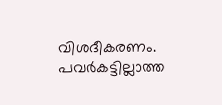വിശദീകരണം. പവർകട്ടില്ലാത്ത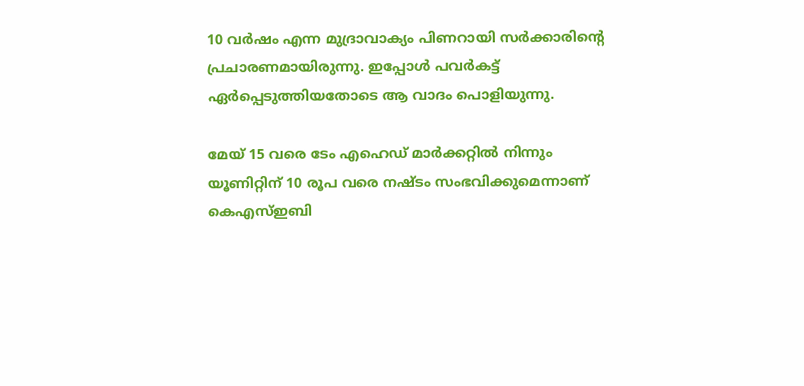10 വർഷം എന്ന മുദ്രാവാക്യം പിണറായി സർക്കാരിന്റെ പ്രചാരണമായിരുന്നു. ഇപ്പോൾ പവർകട്ട് ഏർപ്പെടുത്തിയതോടെ ആ വാദം പൊളിയുന്നു.

മേയ് 15 വരെ ടേം എഹെഡ് മാർക്കറ്റിൽ നിന്നും യൂണിറ്റിന് 10 രൂപ വരെ നഷ്ടം സംഭവിക്കുമെന്നാണ് കെഎസ്ഇബി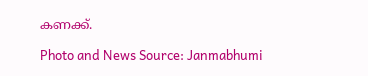കണക്ക്.

Photo and News Source: Janmabhumi